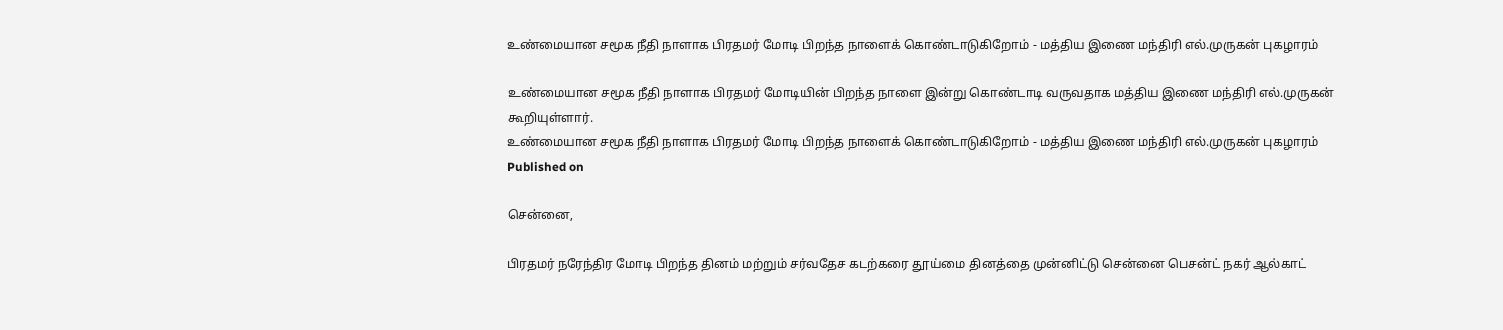உண்மையான சமூக நீதி நாளாக பிரதமர் மோடி பிறந்த நாளைக் கொண்டாடுகிறோம் - மத்திய இணை மந்திரி எல்.முருகன் புகழாரம்

உண்மையான சமூக நீதி நாளாக பிரதமர் மோடியின் பிறந்த நாளை இன்று கொண்டாடி வருவதாக மத்திய இணை மந்திரி எல்.முருகன் கூறியுள்ளார்.
உண்மையான சமூக நீதி நாளாக பிரதமர் மோடி பிறந்த நாளைக் கொண்டாடுகிறோம் - மத்திய இணை மந்திரி எல்.முருகன் புகழாரம்
Published on

சென்னை,

பிரதமர் நரேந்திர மோடி பிறந்த தினம் மற்றும் சர்வதேச கடற்கரை தூய்மை தினத்தை முன்னிட்டு சென்னை பெசன்ட் நகர் ஆல்காட்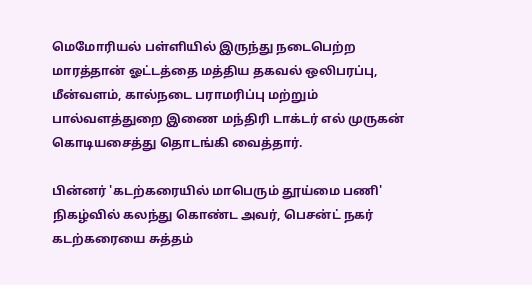மெமோரியல் பள்ளியில் இருந்து நடைபெற்ற மாரத்தான் ஓட்டத்தை மத்திய தகவல் ஒலிபரப்பு, மீன்வளம், கால்நடை பராமரிப்பு மற்றும் பால்வளத்துறை இணை மந்திரி டாக்டர் எல் முருகன் கொடியசைத்து தொடங்கி வைத்தார்.

பின்னர் 'கடற்கரையில் மாபெரும் தூய்மை பணி' நிகழ்வில் கலந்து கொண்ட அவர், பெசன்ட் நகர் கடற்கரையை சுத்தம்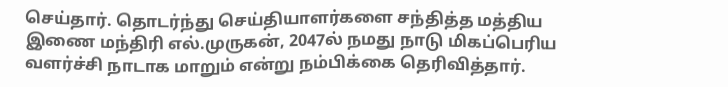செய்தார். தொடர்ந்து செய்தியாளர்களை சந்தித்த மத்திய இணை மந்திரி எல்.முருகன், 2047ல் நமது நாடு மிகப்பெரிய வளர்ச்சி நாடாக மாறும் என்று நம்பிக்கை தெரிவித்தார்.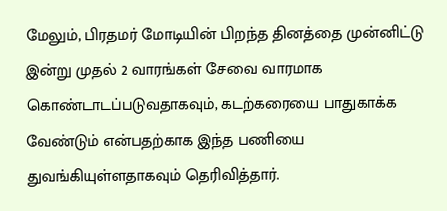மேலும், பிரதமர் மோடியின் பிறந்த தினத்தை முன்னிட்டு இன்று முதல் 2 வாரங்கள் சேவை வாரமாக கொண்டாடப்படுவதாகவும், கடற்கரையை பாதுகாக்க வேண்டும் என்பதற்காக இந்த பணியை துவங்கியுள்ளதாகவும் தெரிவித்தார்.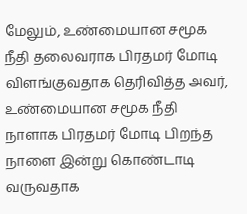மேலும், உண்மையான சமூக நீதி தலைவராக பிரதமர் மோடி விளங்குவதாக தெரிவித்த அவர், உண்மையான சமூக நீதி நாளாக பிரதமர் மோடி பிறந்த நாளை இன்று கொண்டாடி வருவதாக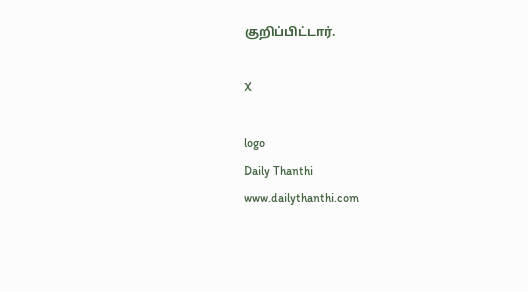குறிப்பிட்டார்.

X

logo
Daily Thanthi
www.dailythanthi.com